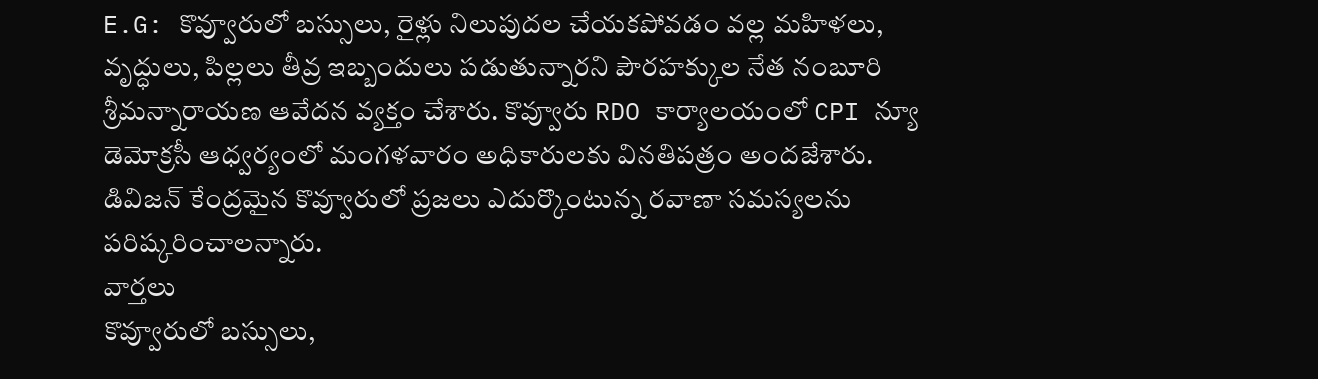E.G: కొవ్వూరులో బస్సులు, రైళ్లు నిలుపుదల చేయకపోవడం వల్ల మహిళలు, వృద్ధులు, పిల్లలు తీవ్ర ఇబ్బందులు పడుతున్నారని పౌరహక్కుల నేత నంబూరి శ్రీమన్నారాయణ ఆవేదన వ్యక్తం చేశారు. కొవ్వూరు RDO కార్యాలయంలో CPI న్యూ డెమోక్రసీ ఆధ్వర్యంలో మంగళవారం అధికారులకు వినతిపత్రం అందజేశారు. డివిజన్ కేంద్రమైన కొవ్వూరులో ప్రజలు ఎదుర్కొంటున్న రవాణా సమస్యలను పరిష్కరించాలన్నారు.
వార్తలు
కొవ్వూరులో బస్సులు,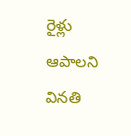రైళ్లు ఆపాలని వినతి